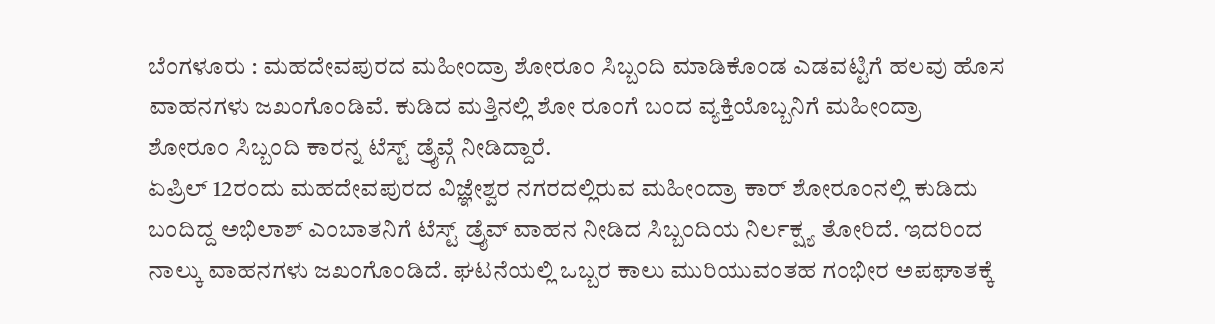ಬೆಂಗಳೂರು : ಮಹದೇವಪುರದ ಮಹೀಂದ್ರಾ ಶೋರೂಂ ಸಿಬ್ಬಂದಿ ಮಾಡಿಕೊಂಡ ಎಡವಟ್ಟಿಗೆ ಹಲವು ಹೊಸ ವಾಹನಗಳು ಜಖಂಗೊಂಡಿವೆ. ಕುಡಿದ ಮತ್ತಿನಲ್ಲಿ ಶೋ ರೂಂಗೆ ಬಂದ ವ್ಯಕ್ತಿಯೊಬ್ಬನಿಗೆ ಮಹೀಂದ್ರಾ ಶೋರೂಂ ಸಿಬ್ಬಂದಿ ಕಾರನ್ನ ಟೆಸ್ಟ್ ಡ್ರೈವ್ಗೆ ನೀಡಿದ್ದಾರೆ.
ಏಪ್ರಿಲ್ 12ರಂದು ಮಹದೇವಪುರದ ವಿಜ್ಞೇಶ್ವರ ನಗರದಲ್ಲಿರುವ ಮಹೀಂದ್ರಾ ಕಾರ್ ಶೋರೂಂನಲ್ಲಿ ಕುಡಿದು ಬಂದಿದ್ದ ಅಭಿಲಾಶ್ ಎಂಬಾತನಿಗೆ ಟೆಸ್ಟ್ ಡ್ರೈವ್ ವಾಹನ ನೀಡಿದ ಸಿಬ್ಬಂದಿಯ ನಿರ್ಲಕ್ಷ್ಯ ತೋರಿದೆ. ಇದರಿಂದ ನಾಲ್ಕು ವಾಹನಗಳು ಜಖಂಗೊಂಡಿದೆ. ಘಟನೆಯಲ್ಲಿ ಒಬ್ಬರ ಕಾಲು ಮುರಿಯುವಂತಹ ಗಂಭೀರ ಅಪಘಾತಕ್ಕೆ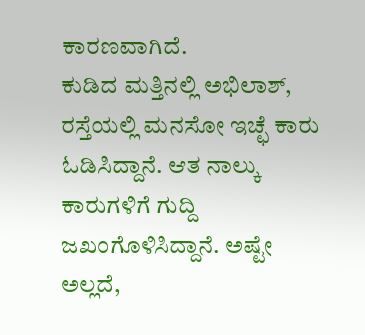ಕಾರಣವಾಗಿದೆ.
ಕುಡಿದ ಮತ್ತಿನಲ್ಲಿ ಅಭಿಲಾಶ್, ರಸ್ತೆಯಲ್ಲಿ ಮನಸೋ ಇಚ್ಛೆ ಕಾರು ಓಡಿಸಿದ್ದಾನೆ. ಆತ ನಾಲ್ಕು ಕಾರುಗಳಿಗೆ ಗುದ್ದಿ ಜಖಂಗೊಳಿಸಿದ್ದಾನೆ. ಅಷ್ಟೇ ಅಲ್ಲದೆ,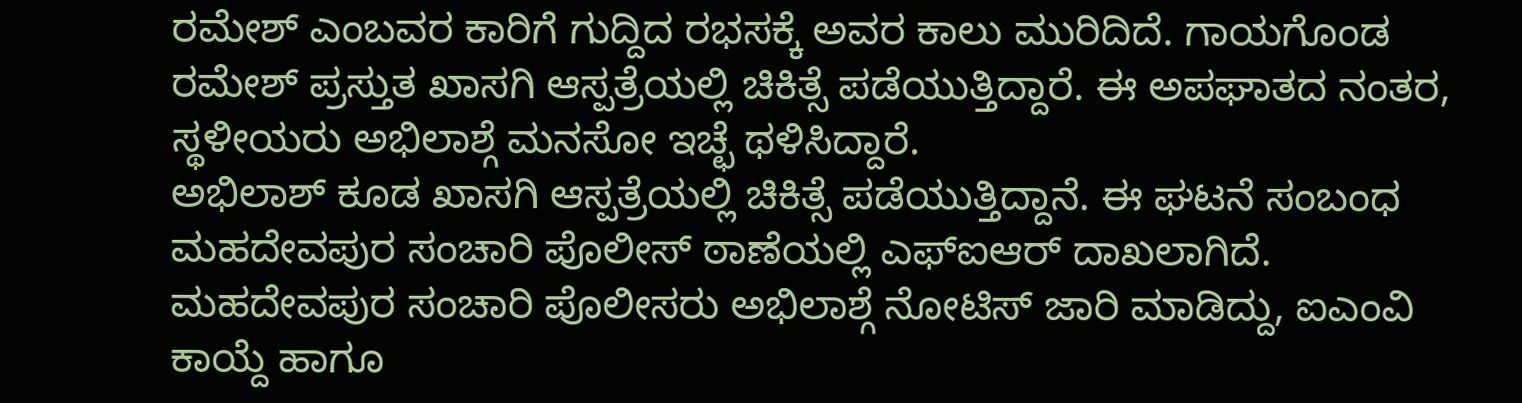ರಮೇಶ್ ಎಂಬವರ ಕಾರಿಗೆ ಗುದ್ದಿದ ರಭಸಕ್ಕೆ ಅವರ ಕಾಲು ಮುರಿದಿದೆ. ಗಾಯಗೊಂಡ ರಮೇಶ್ ಪ್ರಸ್ತುತ ಖಾಸಗಿ ಆಸ್ಪತ್ರೆಯಲ್ಲಿ ಚಿಕಿತ್ಸೆ ಪಡೆಯುತ್ತಿದ್ದಾರೆ. ಈ ಅಪಘಾತದ ನಂತರ, ಸ್ಥಳೀಯರು ಅಭಿಲಾಶ್ಗೆ ಮನಸೋ ಇಚ್ಛೆ ಥಳಿಸಿದ್ದಾರೆ.
ಅಭಿಲಾಶ್ ಕೂಡ ಖಾಸಗಿ ಆಸ್ಪತ್ರೆಯಲ್ಲಿ ಚಿಕಿತ್ಸೆ ಪಡೆಯುತ್ತಿದ್ದಾನೆ. ಈ ಘಟನೆ ಸಂಬಂಧ ಮಹದೇವಪುರ ಸಂಚಾರಿ ಪೊಲೀಸ್ ಠಾಣೆಯಲ್ಲಿ ಎಫ್ಐಆರ್ ದಾಖಲಾಗಿದೆ. ಮಹದೇವಪುರ ಸಂಚಾರಿ ಪೊಲೀಸರು ಅಭಿಲಾಶ್ಗೆ ನೋಟಿಸ್ ಜಾರಿ ಮಾಡಿದ್ದು, ಐಎಂವಿ ಕಾಯ್ದೆ ಹಾಗೂ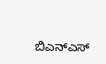ಬಿಎನ್ಎಸ್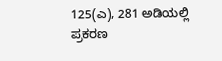125(ಎ), 281 ಅಡಿಯಲ್ಲಿ ಪ್ರಕರಣ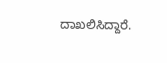ದಾಖಲಿಸಿದ್ದಾರೆ.